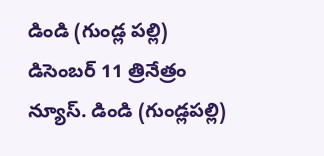డిండి (గుండ్ల పల్లి) డిసెంబర్ 11 త్రినేత్రం న్యూస్. డిండి (గుండ్లపల్లి)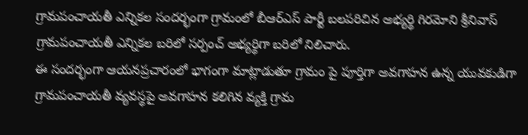గ్రామపంచాయతీ ఎన్నికల సందర్భంగా గ్రామంలో బీఆర్ఎస్ పార్టీ బలపరిచిన అభ్యర్థి గిరమోని శ్రీనివాస్ గ్రామపంచాయతీ ఎన్నికల బరిలో సర్పంచ్ అభ్యర్థిగా బరిలో నిలిచారు.
ఈ సందర్భంగా ఆయనప్రచారంలో భాగంగా మాట్లాడుతూ గ్రామం పై పూర్తిగా అవగాహన ఉన్న యువకుడిగా గ్రామపంచాయతీ వ్యవస్థపై అవగాహన కలిగిన వ్యక్తి గ్రామ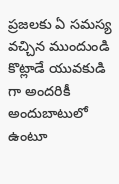ప్రజలకు ఏ సమస్య వచ్చిన ముందుండి కొట్లాడే యువకుడి గా అందరికీ అందుబాటులో ఉంటూ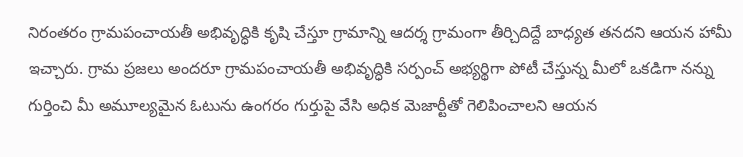నిరంతరం గ్రామపంచాయతీ అభివృద్ధికి కృషి చేస్తూ గ్రామాన్ని ఆదర్శ గ్రామంగా తీర్చిదిద్దే బాధ్యత తనదని ఆయన హామీ ఇచ్చారు. గ్రామ ప్రజలు అందరూ గ్రామపంచాయతీ అభివృద్ధికి సర్పంచ్ అభ్యర్థిగా పోటీ చేస్తున్న మీలో ఒకడిగా నన్ను గుర్తించి మీ అమూల్యమైన ఓటును ఉంగరం గుర్తుపై వేసి అధిక మెజార్టీతో గెలిపించాలని ఆయన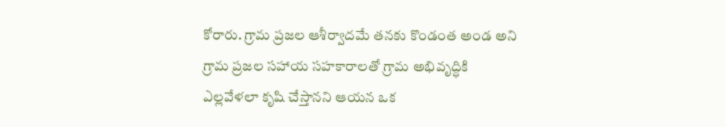కోరారు. గ్రామ ప్రజల ఆశీర్వాదమే తనకు కొండంత అండ అని గ్రామ ప్రజల సహాయ సహకారాలతో గ్రామ అభివృద్ధికి ఎల్లవేళలా కృషి చేస్తానని ఆయన ఒక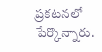ప్రకటనలో పేర్కొన్నారు.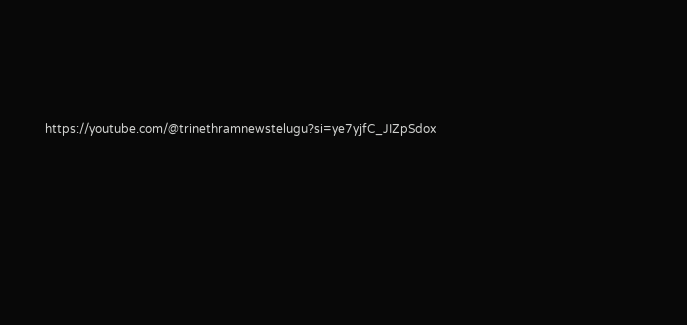https://youtube.com/@trinethramnewstelugu?si=ye7yjfC_JIZpSdox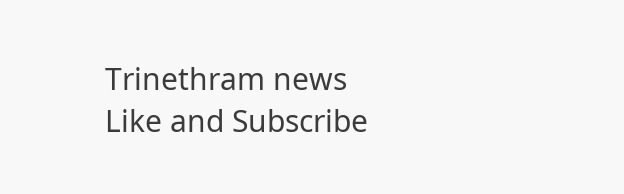Trinethram news
Like and Subscribe